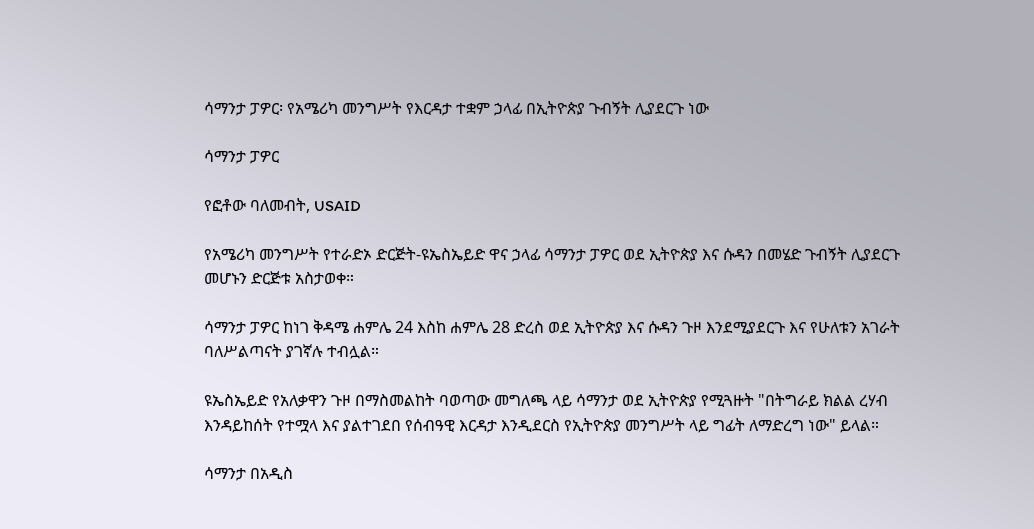ሳማንታ ፓዎር፡ የአሜሪካ መንግሥት የእርዳታ ተቋም ኃላፊ በኢትዮጵያ ጉብኝት ሊያደርጉ ነው

ሳማንታ ፓዎር

የፎቶው ባለመብት, USAID

የአሜሪካ መንግሥት የተራድኦ ድርጅት-ዩኤስኤይድ ዋና ኃላፊ ሳማንታ ፓዎር ወደ ኢትዮጵያ እና ሱዳን በመሄድ ጉብኝት ሊያደርጉ መሆኑን ድርጅቱ አስታወቀ።

ሳማንታ ፓዎር ከነገ ቅዳሜ ሐምሌ 24 እስከ ሐምሌ 28 ድረስ ወደ ኢትዮጵያ እና ሱዳን ጉዞ እንደሚያደርጉ እና የሁለቱን አገራት ባለሥልጣናት ያገኛሉ ተብሏል።

ዩኤስኤይድ የአለቃዋን ጉዞ በማስመልከት ባወጣው መግለጫ ላይ ሳማንታ ወደ ኢትዮጵያ የሚጓዙት "በትግራይ ክልል ረሃብ እንዳይከሰት የተሟላ እና ያልተገደበ የሰብዓዊ እርዳታ እንዲደርስ የኢትዮጵያ መንግሥት ላይ ግፊት ለማድረግ ነው" ይላል።

ሳማንታ በአዲስ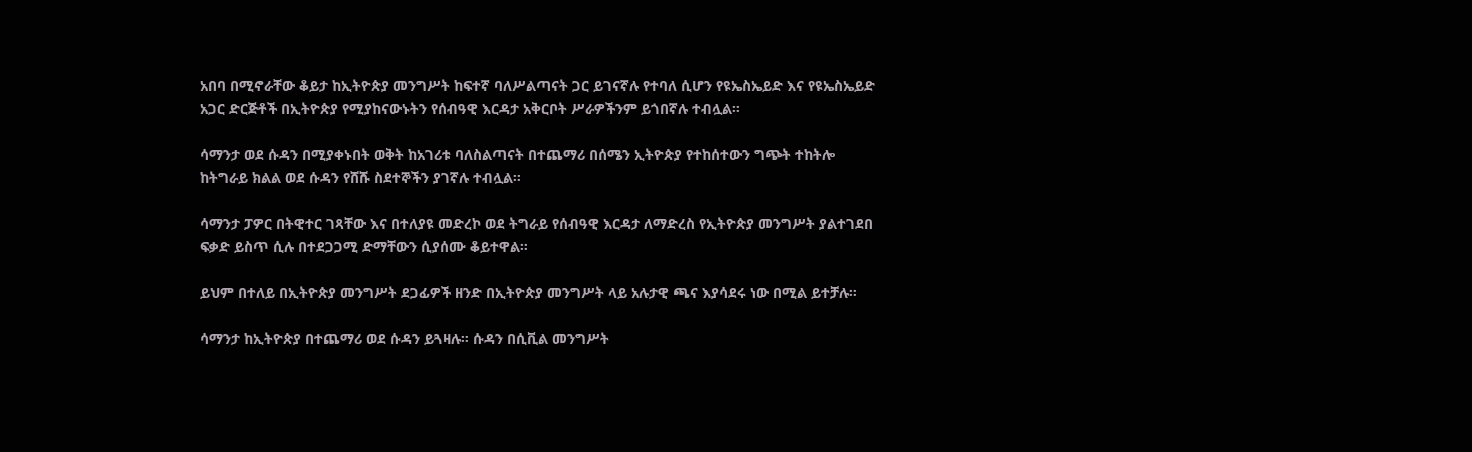አበባ በሚኖራቸው ቆይታ ከኢትዮጵያ መንግሥት ከፍተኛ ባለሥልጣናት ጋር ይገናኛሉ የተባለ ሲሆን የዩኤስኤይድ እና የዩኤስኤይድ አጋር ድርጅቶች በኢትዮጵያ የሚያከናውኑትን የሰብዓዊ እርዳታ አቅርቦት ሥራዎችንም ይጎበኛሉ ተብሏል።

ሳማንታ ወደ ሱዳን በሚያቀኑበት ወቅት ከአገሪቱ ባለስልጣናት በተጨማሪ በሰሜን ኢትዮጵያ የተከሰተውን ግጭት ተከትሎ ከትግራይ ክልል ወደ ሱዳን የሸሹ ስደተኞችን ያገኛሉ ተብሏል።

ሳማንታ ፓዎር በትዊተር ገጻቸው እና በተለያዩ መድረኮ ወደ ትግራይ የሰብዓዊ እርዳታ ለማድረስ የኢትዮጵያ መንግሥት ያልተገደበ ፍቃድ ይስጥ ሲሉ በተደጋጋሚ ድማቸውን ሲያሰሙ ቆይተዋል።

ይህም በተለይ በኢትዮጵያ መንግሥት ደጋፊዎች ዘንድ በኢትዮጵያ መንግሥት ላይ አሉታዊ ጫና እያሳደሩ ነው በሚል ይተቻሉ።

ሳማንታ ከኢትዮጵያ በተጨማሪ ወደ ሱዳን ይጓዛሉ። ሱዳን በሲቪል መንግሥት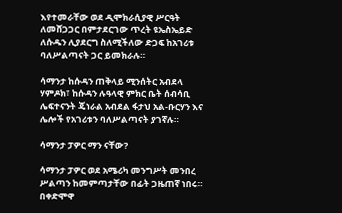እየተመራቸው ወደ ዲሞክራሲያዊ ሥርዓት ለመሸጋጋር በምታደርገው ጥረት ዩኤስኤይድ ለሱዱን ሊያደርግ ስለሚችለው ድጋፍ ከአገሪቱ ባለሥልጣናት ጋር ይመክራሉ።

ሳማንታ ከሱዳን ጠቅላይ ሚንሰትር አብደላ ሃምዶክ፣ ከሱዳን ሉዓላዊ ምክር ቤት ሰብሳቢ ሌፍተናንት ጄነራል አብደል ፋታህ አል-ቡርሃን እና ሌሎች የአገሪቱን ባለሥልጣናት ያገኛሉ።

ሳማንታ ፓዎር ማን ናቸው?

ሳማንታ ፓዎር ወደ አሜሪካ መንግሥት መንበረ ሥልጣን ከመምጣታቸው በፊት ጋዜጠኛ ነበሩ። በቀድሞዋ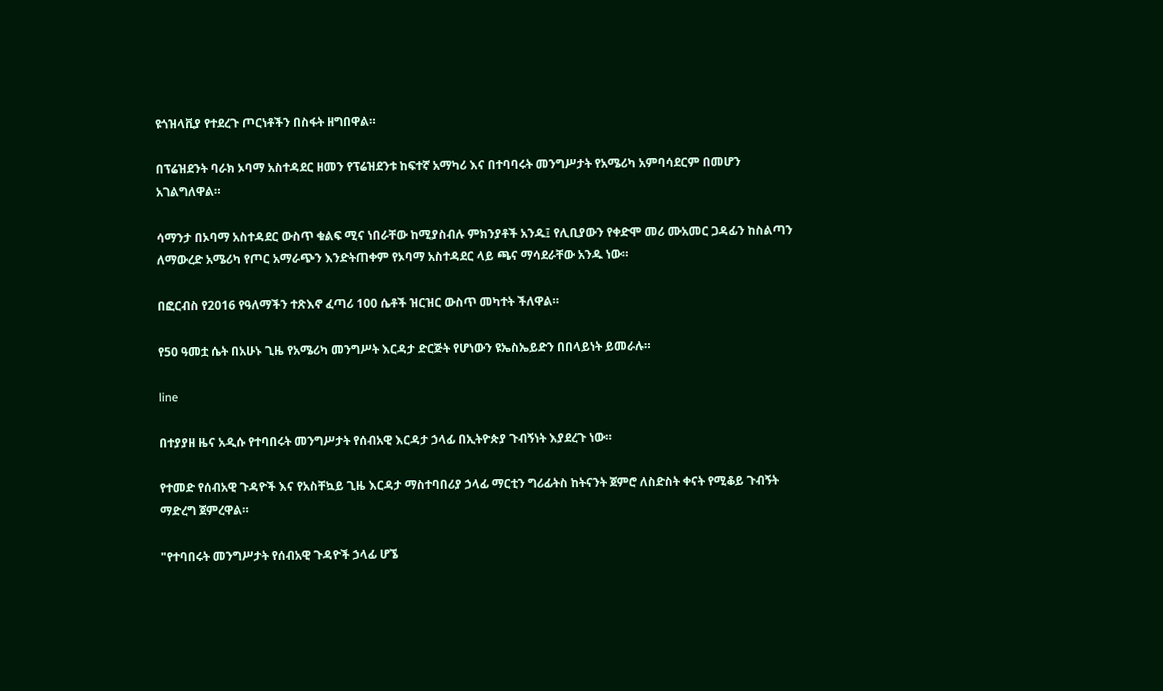ዩጎዝላቪያ የተደረጉ ጦርነቶችን በስፋት ዘግበዋል።

በፕሬዝደንት ባራክ ኦባማ አስተዳደር ዘመን የፕሬዝደንቱ ከፍተኛ አማካሪ እና በተባባሩት መንግሥታት የአሜሪካ አምባሳደርም በመሆን አገልግለዋል።

ሳማንታ በኦባማ አስተዳደር ውስጥ ቁልፍ ሚና ነበራቸው ከሚያስብሉ ምክንያቶች አንዱ፤ የሊቢያውን የቀድሞ መሪ ሙአመር ጋዳፊን ከስልጣን ለማውረድ አሜሪካ የጦር አማራጭን እንድትጠቀም የኦባማ አስተዳደር ላይ ጫና ማሳደራቸው አንዱ ነው።

በፎርብስ የ2016 የዓለማችን ተጽእኖ ፈጣሪ 100 ሴቶች ዝርዝር ውስጥ መካተት ችለዋል።

የ50 ዓመቷ ሴት በአሁኑ ጊዜ የአሜሪካ መንግሥት እርዳታ ድርጅት የሆነውን ዩኤስኤይድን በበላይነት ይመራሉ።

line

በተያያዘ ዜና አዲሱ የተባበሩት መንግሥታት የሰብአዊ እርዳታ ኃላፊ በኢትዮጵያ ጉብኝነት እያደረጉ ነው።

የተመድ የሰብአዊ ጉዳዮች እና የአስቸኳይ ጊዜ እርዳታ ማስተባበሪያ ኃላፊ ማርቲን ግሪፊትስ ከትናንት ጀምሮ ለስድስት ቀናት የሚቆይ ጉብኝት ማድረግ ጀምረዋል።

"የተባበሩት መንግሥታት የሰብአዊ ጉዳዮች ኃላፊ ሆኜ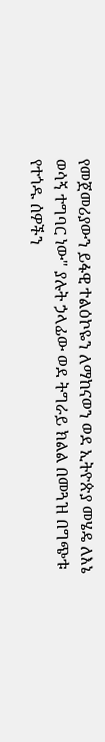የመጀመሪያውን ይፋዊ ተልዕኮዬን ለማከናወን ወደ ኢትዮጵያ መሄዴ ለእኔ ወሳኝ ተግባር ነው" ያሉት ኃላፊው ወደ ትግራይ ክልል በመጓዝ በግጭቱ የተጎዱ ሰዎችን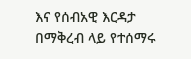እና የሰብአዊ እርዳታ በማቅረብ ላይ የተሰማሩ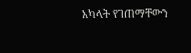አካላት የገጠማቸውን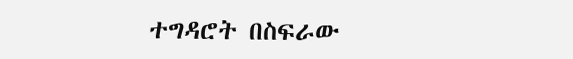ተግዳሮት በስፍራው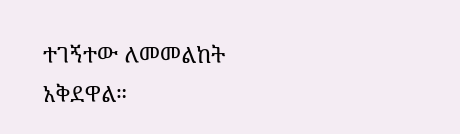ተገኝተው ለመመልከት አቅደዋል።